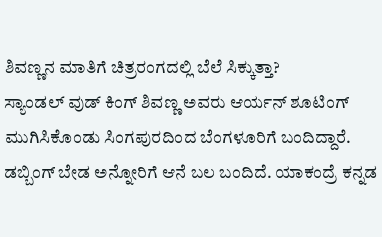ಶಿವಣ್ಣನ ಮಾತಿಗೆ ಚಿತ್ರರಂಗದಲ್ಲಿ ಬೆಲೆ ಸಿಕ್ಕುತ್ತಾ?
ಸ್ಯಾಂಡಲ್ ವುಡ್ ಕಿಂಗ್ ಶಿವಣ್ಣ ಅವರು ಆರ್ಯನ್ ಶೂಟಿಂಗ್ ಮುಗಿಸಿಕೊಂಡು ಸಿಂಗಪುರದಿಂದ ಬೆಂಗಳೂರಿಗೆ ಬಂದಿದ್ದಾರೆ. ಡಬ್ಬಿಂಗ್ ಬೇಡ ಅನ್ನೋರಿಗೆ ಆನೆ ಬಲ ಬಂದಿದೆ. ಯಾಕಂದ್ರೆ ಕನ್ನಡ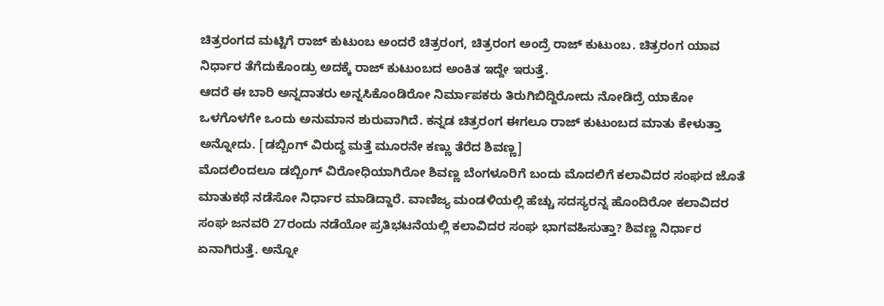ಚಿತ್ರರಂಗದ ಮಟ್ಟಿಗೆ ರಾಜ್ ಕುಟುಂಬ ಅಂದರೆ ಚಿತ್ರರಂಗ, ಚಿತ್ರರಂಗ ಅಂದ್ರೆ ರಾಜ್ ಕುಟುಂಬ. ಚಿತ್ರರಂಗ ಯಾವ ನಿರ್ಧಾರ ತೆಗೆದುಕೊಂಡ್ರು ಅದಕ್ಕೆ ರಾಜ್ ಕುಟುಂಬದ ಅಂಕಿತ ಇದ್ದೇ ಇರುತ್ತೆ.
ಆದರೆ ಈ ಬಾರಿ ಅನ್ನದಾತರು ಅನ್ನಸಿಕೊಂಡಿರೋ ನಿರ್ಮಾಪಕರು ತಿರುಗಿಬಿದ್ದಿರೋದು ನೋಡಿದ್ರೆ ಯಾಕೋ ಒಳಗೊಳಗೇ ಒಂದು ಅನುಮಾನ ಶುರುವಾಗಿದೆ. ಕನ್ನಡ ಚಿತ್ರರಂಗ ಈಗಲೂ ರಾಜ್ ಕುಟುಂಬದ ಮಾತು ಕೇಳುತ್ತಾ ಅನ್ನೋದು. [ಡಬ್ಬಿಂಗ್ ವಿರುದ್ಧ ಮತ್ತೆ ಮೂರನೇ ಕಣ್ಣು ತೆರೆದ ಶಿವಣ್ಣ]
ಮೊದಲಿಂದಲೂ ಡಬ್ಬಿಂಗ್ ವಿರೋಧಿಯಾಗಿರೋ ಶಿವಣ್ಣ ಬೆಂಗಳೂರಿಗೆ ಬಂದು ಮೊದಲಿಗೆ ಕಲಾವಿದರ ಸಂಘದ ಜೊತೆ ಮಾತುಕಥೆ ನಡೆಸೋ ನಿರ್ಧಾರ ಮಾಡಿದ್ದಾರೆ. ವಾಣಿಜ್ಯ ಮಂಡಳಿಯಲ್ಲಿ ಹೆಚ್ಚು ಸದಸ್ಯರನ್ನ ಹೊಂದಿರೋ ಕಲಾವಿದರ ಸಂಘ ಜನವರಿ 27ರಂದು ನಡೆಯೋ ಪ್ರತಿಭಟನೆಯಲ್ಲಿ ಕಲಾವಿದರ ಸಂಘ ಭಾಗವಹಿಸುತ್ತಾ? ಶಿವಣ್ಣ ನಿರ್ಧಾರ ಏನಾಗಿರುತ್ತೆ. ಅನ್ನೋ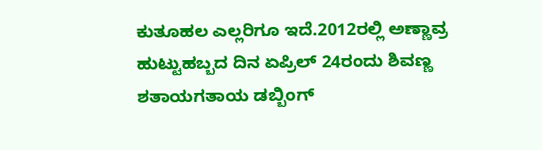ಕುತೂಹಲ ಎಲ್ಲರಿಗೂ ಇದೆ.2012ರಲ್ಲಿ ಅಣ್ಣಾವ್ರ ಹುಟ್ಟುಹಬ್ಬದ ದಿನ ಏಪ್ರಿಲ್ 24ರಂದು ಶಿವಣ್ಣ ಶತಾಯಗತಾಯ ಡಬ್ಬಿಂಗ್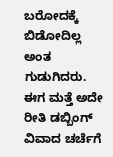ಬರೋದಕ್ಕೆ ಬಿಡೋದಿಲ್ಲ ಅಂತ ಗುಡುಗಿದರು. ಈಗ ಮತ್ತೆ ಅದೇ ರೀತಿ ಡಬ್ಬಿಂಗ್ ವಿವಾದ ಚರ್ಚೆಗೆ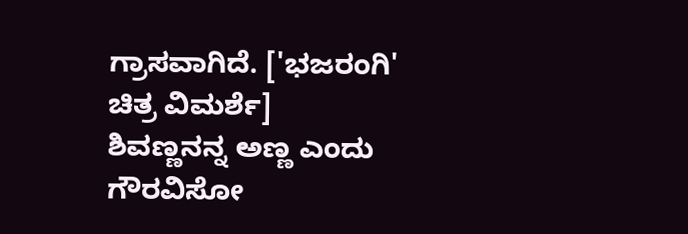ಗ್ರಾಸವಾಗಿದೆ. ['ಭಜರಂಗಿ' ಚಿತ್ರ ವಿಮರ್ಶೆ]
ಶಿವಣ್ಣನನ್ನ ಅಣ್ಣ ಎಂದು ಗೌರವಿಸೋ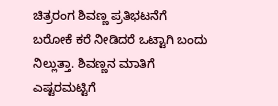ಚಿತ್ರರಂಗ ಶಿವಣ್ಣ ಪ್ರತಿಭಟನೆಗೆ ಬರೋಕೆ ಕರೆ ನೀಡಿದರೆ ಒಟ್ಟಾಗಿ ಬಂದು ನಿಲ್ಲುತ್ತಾ. ಶಿವಣ್ಣನ ಮಾತಿಗೆ ಎಷ್ಟರಮಟ್ಟಿಗೆ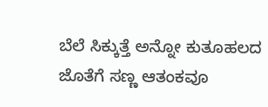ಬೆಲೆ ಸಿಕ್ಕುತ್ತೆ ಅನ್ನೋ ಕುತೂಹಲದ ಜೊತೆಗೆ ಸಣ್ಣ ಆತಂಕವೂ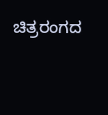ಚಿತ್ರರಂಗದ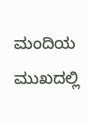ಮಂದಿಯ ಮುಖದಲ್ಲಿ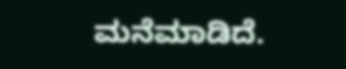ಮನೆಮಾಡಿದೆ.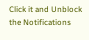Click it and Unblock the Notifications